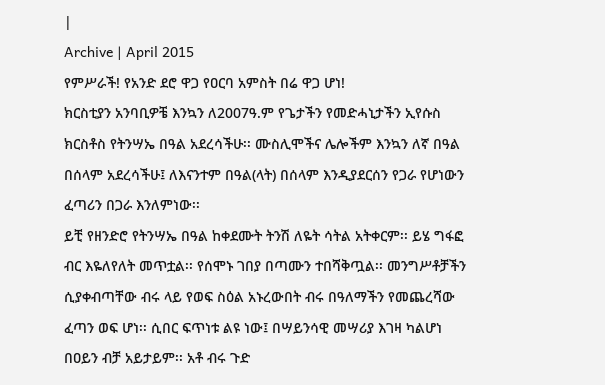|
Archive | April 2015
የምሥራች! የአንድ ደሮ ዋጋ የዐርባ አምስት በሬ ዋጋ ሆነ!
ክርስቲያን አንባቢዎቼ እንኳን ለ2007ዓ.ም የጌታችን የመድሓኒታችን ኢየሱስ ክርስቶስ የትንሣኤ በዓል አደረሳችሁ፡፡ ሙስሊሞችና ሌሎችም እንኳን ለኛ በዓል በሰላም አደረሳችሁ፤ ለእናንተም በዓል(ላት) በሰላም እንዲያደርሰን የጋራ የሆነውን ፈጣሪን በጋራ እንለምነው፡፡
ይቺ የዘንድሮ የትንሣኤ በዓል ከቀደሙት ትንሽ ለዬት ሳትል አትቀርም፡፡ ይሄ ግፋፎ ብር እዬለየለት መጥቷል፡፡ የሰሞኑ ገበያ በጣሙን ተበሻቅጧል፡፡ መንግሥቶቻችን ሲያቀብጣቸው ብሩ ላይ የወፍ ስዕል አኑረውበት ብሩ በዓለማችን የመጨረሻው ፈጣን ወፍ ሆነ፡፡ ሲበር ፍጥነቱ ልዩ ነው፤ በሣይንሳዊ መሣሪያ እገዛ ካልሆነ በዐይን ብቻ አይታይም፡፡ አቶ ብሩ ጉድ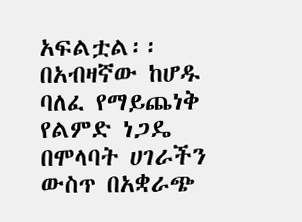አፍልቷል፡፡ በአብዛኛው ከሆዱ ባለፈ የማይጨነቅ የልምድ ነጋዴ በሞላባት ሀገራችን ውስጥ በአቋራጭ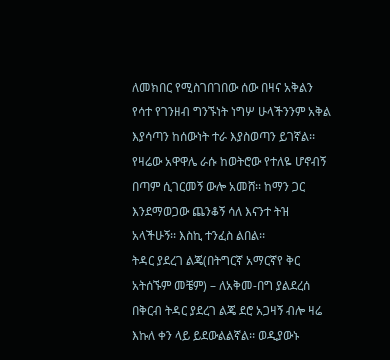ለመክበር የሚስገበገበው ሰው በዛና አቅልን የሳተ የገንዘብ ግንኙነት ነግሦ ሁላችንንም አቅል እያሳጣን ከሰውነት ተራ እያስወጣን ይገኛል፡፡ የዛሬው አዋዋሌ ራሱ ከወትሮው የተለዬ ሆኖብኝ በጣም ሲገርመኝ ውሎ አመሸ፡፡ ከማን ጋር እንደማወጋው ጨንቆኝ ሳለ እናንተ ትዝ አላችሁኝ፡፡ እስኪ ተንፈስ ልበል፡፡
ትዳር ያደረገ ልጄ(በትግርኛ አማርኛየ ቅር አትሰኙም መቼም) – ለአቅመ-በግ ያልደረሰ በቅርብ ትዳር ያደረገ ልጄ ደሮ አጋዛኝ ብሎ ዛሬ እኩለ ቀን ላይ ይደውልልኛል፡፡ ወዲያውኑ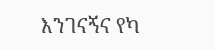እንገናኝና የካ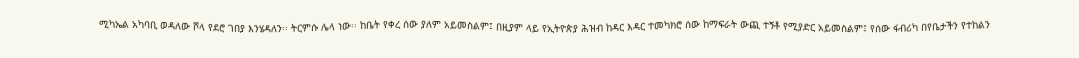ሚካኤል አካባቢ ወዳለው ሾላ የደሮ ገበያ እንሄዳለን፡፡ ትርምሱ ሌላ ነው፡፡ ከቤት የቀረ ሰው ያለም አይመስልም፤ በዚያም ላይ የኢትዮጵያ ሕዝብ ከዳር እዳር ተመካክሮ ሰው ከማፍራት ውጪ ተኝቶ የሚያድር አይመስልም፤ የሰው ፋብሪካ በየቤታችን የተከልን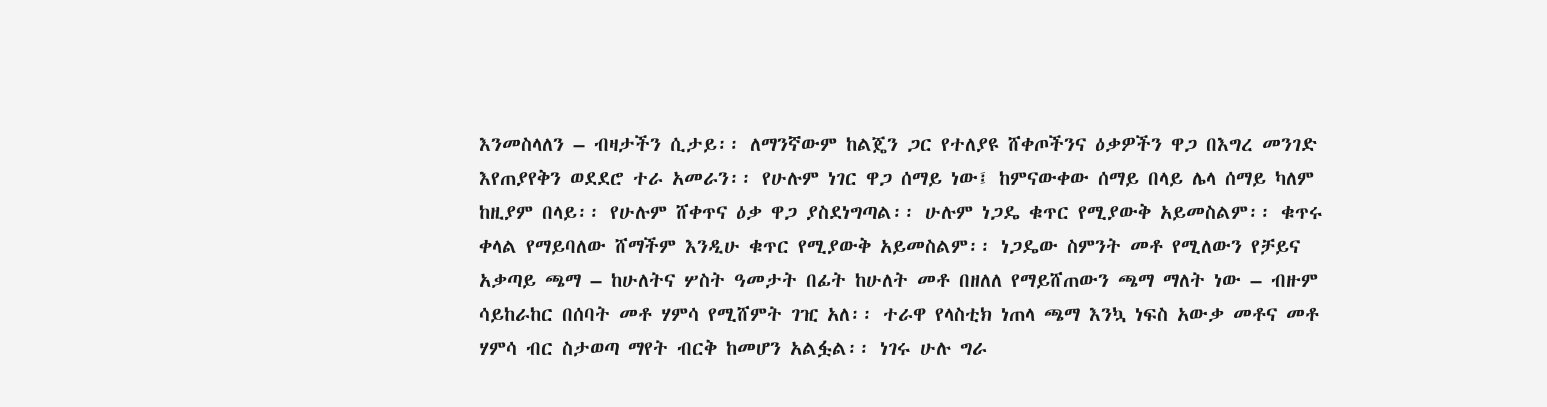እንመስላለን – ብዛታችን ሲታይ፡፡ ለማንኛውም ከልጄን ጋር የተለያዩ ሸቀጦችንና ዕቃዎችን ዋጋ በእግረ መንገድ እየጠያየቅን ወደደሮ ተራ አመራን፡፡ የሁሉም ነገር ዋጋ ሰማይ ነው፤ ከምናውቀው ሰማይ በላይ ሌላ ሰማይ ካለም ከዚያም በላይ፡፡ የሁሉም ሸቀጥና ዕቃ ዋጋ ያስደነግጣል፡፡ ሁሉም ነጋዴ ቁጥር የሚያውቅ አይመስልም፡፡ ቁጥሩ ቀላል የማይባለው ሸማችም እንዲሁ ቁጥር የሚያውቅ አይመስልም፡፡ ነጋዴው ስምንት መቶ የሚለውን የቻይና አቃጣይ ጫማ – ከሁለትና ሦስት ዓመታት በፊት ከሁለት መቶ በዘለለ የማይሸጠውን ጫማ ማለት ነው – ብዙም ሳይከራከር በሰባት መቶ ሃምሳ የሚሸምት ገዢ አለ፡፡ ተራዋ የላስቲክ ነጠላ ጫማ እንኳ ነፍስ አውቃ መቶና መቶ ሃምሳ ብር ስታወጣ ማየት ብርቅ ከመሆን አልፏል፡፡ ነገሩ ሁሉ ግራ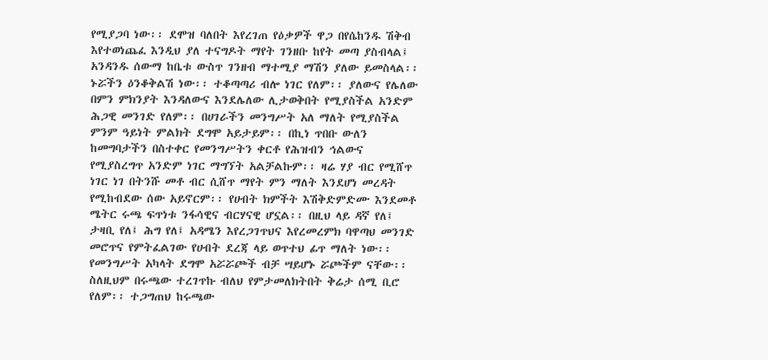የሚያጋባ ነው፡፡ ደሞዝ ባለበት እየረገጠ የዕቃዎች ዋጋ በየሴከንዱ ሽቅብ እየተወነጨፈ እንዲህ ያለ ተናግዶት ማየት ገንዘቡ ከየት መጣ ያስብላል፤ አንዳንዱ ሰውማ ከቤቱ ውስጥ ገንዘብ ማተሚያ ማሽን ያለው ይመስላል፡፡
ኑሯችን ዕንቆቅልሽ ነው፡፡ ተቆጣጣሪ ብሎ ነገር የለም፡፡ ያለውና የሌለው በምን ምክንያት እንዳለውና እንደሌለው ሊታወቅበት የሚያስችል አንድም ሕጋዊ መንገድ የለም፡፡ በሀገራችን መንግሥት አለ ማለት የሚያስችል ምንም ዓይነት ምልክት ደግሞ አይታይም፡፡ በኪነ ጥበቡ ውለን ከመግባታችን በስተቀር የመንግሥትን ቀርቶ የሕዝብን ኅልውና የሚያስረግጥ አንድም ነገር ማግኘት አልቻልኩም፡፡ ዛሬ ሃያ ብር የሚሸጥ ነገር ነገ በትንሹ መቶ ብር ሲሸጥ ማየት ምን ማለት እንደሆነ መረዳት የሚከብደው ሰው አይኖርም፡፡ የሀብት ክምችት እሽቅድምድሙ እንደመቶ ሜትር ሩጫ ፍጥነቱ ንፋሳዊና ብርሃናዊ ሆኗል፡፡ በዚህ ላይ ዳኛ የለ፤ ታዛቢ የለ፤ ሕግ የለ፤ አዳሜን እየረጋገጥህና እየረመረምክ ባዋጣህ መንገድ መሮጥና የምትፈልገው የሀብት ደረጃ ላይ ወጥተህ ፊጥ ማለት ነው፡፡ የመንግሥት አካላት ደግሞ አሯሯጮች ብቻ ሣይሆኑ ሯጮችም ናቸው፡፡ ስለዚህም በሩጫው ተረገጥኩ ብለህ የምታመለክትበት ቅሬታ ሰሚ ቢሮ የለም፡፡ ተጋግጠህ ከሩጫው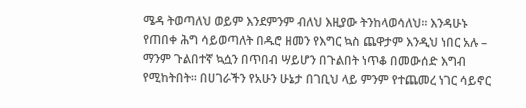ሜዳ ትወጣለህ ወይም እንደምንም ብለህ እዚያው ትንከላወሳለህ፡፡ እንዳሁኑ የጠበቀ ሕግ ሳይወጣለት በዱሮ ዘመን የእግር ኳስ ጨዋታም እንዲህ ነበር አሉ – ማንም ጉልበተኛ ኳሷን በጥበብ ሣይሆን በጉልበት ነጥቆ በመውሰድ እግብ የሚከትበት፡፡ በሀገራችን የአሁን ሁኔታ በገቢህ ላይ ምንም የተጨመረ ነገር ሳይኖር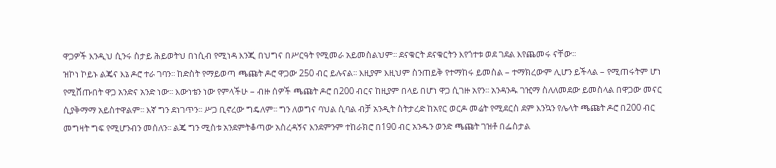ዋጋዎች እንዲህ ሲንሩ ስታይ ሕይወትህ በነሲብ የሚነዳ እንጂ በህግና በሥርዓት የሚመራ አይመስልህም፡፡ ደናቁርት ደናቁርትን እየጎተቱ ወደ ገደል እየጨመሩ ናቸው፡፡
ዝኮነ ኮይኑ ልጄና እኔ ዶሮ ተራ ገባን፡፡ ከድስት የማይወጣ ጫጩት ዶሮ ዋጋው 250 ብር ይሉናል፡፡ እዚያም እዚህም ስንጠይቅ የተማከሩ ይመስል – ተማክረውም ሊሆን ይችላል – የሚጠሩትም ሆነ የሚሸጡበት ዋጋ አንድና አንድ ነው፡፡ እውነቴን ነው የምላችሁ – ብዙ ሰዎች ጫጩት ዶሮ በ200 ብርና ከዚያም በላይ በሆነ ዋጋ ሲገዙ አየን፡፡ አንዳንዱ ገዢማ ስለለመደው ይመስላል በዋጋው መናር ሲያቅማማ አይስተዋልም፡፡ እኛ ግን ደነገጥን፡፡ ሥጋ ቢኖረው ግዴለም፡፡ ግን ለወግና ባህል ሲባል ብቻ አንዲት ስትታረድ ከአየር ወርዶ መሬት የሚደርስ ደም እንኳን የሌላት ጫጩት ዶሮ በ200 ብር መግዛት ግፍ የሚሆንብን መሰለን፡፡ ልጄ ግን ሚስቱ አንደምትቆጣው አስረዳኝና እንደምንም ተከራክሮ በ190 ብር አንዱን ወንድ ጫጩት ገዝቶ በፌስታል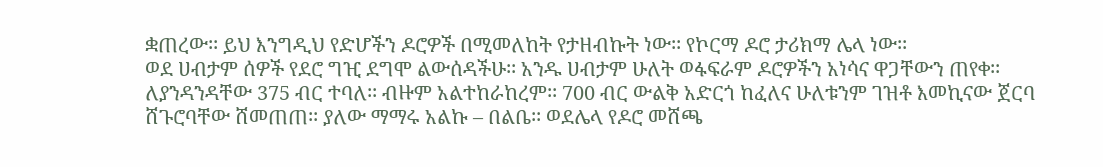ቋጠረው፡፡ ይህ እንግዲህ የድሆችን ዶሮዎች በሚመለከት የታዘብኩት ነው፡፡ የኮርማ ዶሮ ታሪክማ ሌላ ነው፡፡
ወደ ሀብታም ሰዎች የደሮ ግዢ ደግሞ ልውሰዳችሁ፡፡ አንዱ ሀብታም ሁለት ወፋፍራም ዶሮዎችን አነሳና ዋጋቸውን ጠየቀ፡፡ ለያንዳንዳቸው 375 ብር ተባለ፡፡ ብዙም አልተከራከረም፡፡ 700 ብር ውልቅ አድርጎ ከፈለና ሁለቱንም ገዝቶ እመኪናው ጀርባ ሸጉሮባቸው ሸመጠጠ፡፡ ያለው ማማሩ አልኩ – በልቤ፡፡ ወደሌላ የዶሮ መሸጫ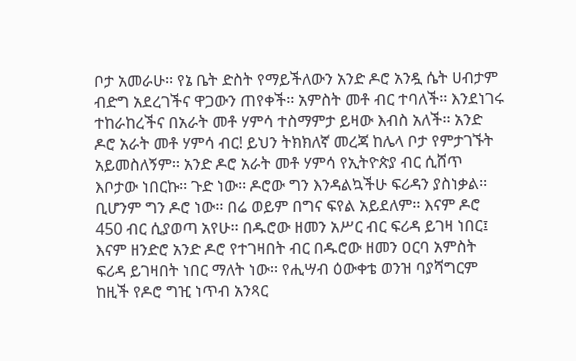ቦታ አመራሁ፡፡ የኔ ቤት ድስት የማይችለውን አንድ ዶሮ አንዷ ሴት ሀብታም ብድግ አደረገችና ዋጋውን ጠየቀች፡፡ አምስት መቶ ብር ተባለች፡፡ እንደነገሩ ተከራከረችና በአራት መቶ ሃምሳ ተስማምታ ይዛው እብስ አለች፡፡ አንድ ዶሮ አራት መቶ ሃምሳ ብር! ይህን ትክክለኛ መረጃ ከሌላ ቦታ የምታገኙት አይመስለኝም፡፡ አንድ ዶሮ አራት መቶ ሃምሳ የኢትዮጵያ ብር ሲሸጥ እቦታው ነበርኩ፡፡ ጉድ ነው፡፡ ዶሮው ግን እንዳልኳችሁ ፍሪዳን ያስነቃል፡፡ ቢሆንም ግን ዶሮ ነው፡፡ በሬ ወይም በግና ፍየል አይደለም፡፡ እናም ዶሮ 450 ብር ሲያወጣ አየሁ፡፡ በዱሮው ዘመን አሥር ብር ፍሪዳ ይገዛ ነበር፤ እናም ዘንድሮ አንድ ዶሮ የተገዛበት ብር በዱሮው ዘመን ዐርባ አምስት ፍሪዳ ይገዛበት ነበር ማለት ነው፡፡ የሒሣብ ዕውቀቴ ወንዝ ባያሻግርም ከዚች የዶሮ ግዢ ነጥብ አንጻር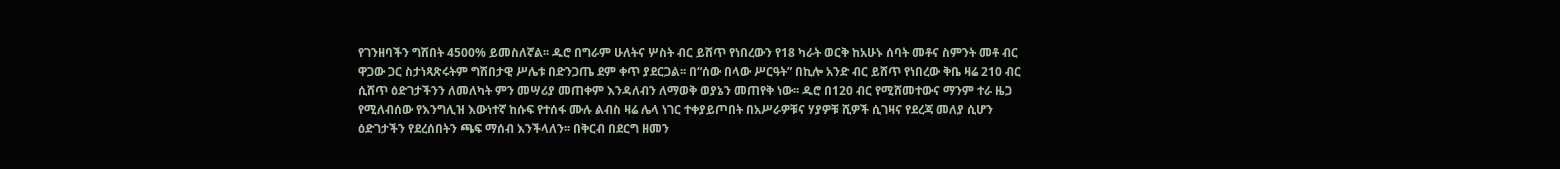የገንዘባችን ግሽበት 4500% ይመስለኛል፡፡ ዱሮ በግራም ሁለትና ሦስት ብር ይሸጥ የነበረውን የ18 ካራት ወርቅ ከአሁኑ ሰባት መቶና ስምንት መቶ ብር ዋጋው ጋር ስታነጻጽሩትም ግሽበታዊ ሥሌቱ በድንጋጤ ደም ቀጥ ያደርጋል፡፡ በ“ሰው በላው ሥርዓት” በኪሎ አንድ ብር ይሸጥ የነበረው ቅቤ ዛሬ 210 ብር ሲሸጥ ዕድገታችንን ለመለካት ምን መሣሪያ መጠቀም እንዳለብን ለማወቅ ወያኔን መጠየቅ ነው፡፡ ዱሮ በ120 ብር የሚሸመተውና ማንም ተራ ዜጋ የሚለብሰው የእንግሊዝ እውነተኛ ከሱፍ የተሰፋ ሙሉ ልብስ ዛሬ ሌላ ነገር ተቀያይጦበት በአሥራዎቹና ሃያዎቹ ሺዎች ሲገዛና የደረጃ መለያ ሲሆን ዕድገታችን የደረሰበትን ጫፍ ማሰብ እንችላለን፡፡ በቅርብ በደርግ ዘመን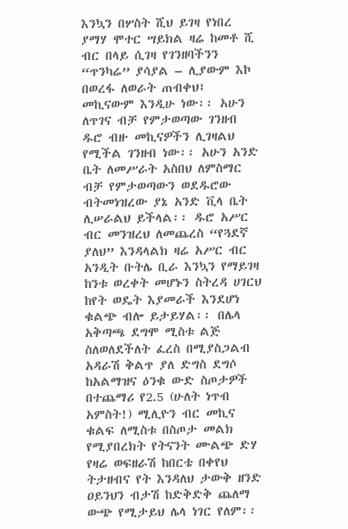እንኳን በሦስት ሺህ ይገዛ የነበረ ያማሃ ሞተር ሣይክል ዛሬ ከመቶ ሺ ብር በላይ ሲገዛ የገንዘባችንን “ጥንካሬ” ያሳያል – ሊያውም እኮ በወረፋ ለወራት ጠብቀህ፤ መኪናውም እንዲሁ ነው፡፡ አሁን ለጥገና ብቻ የምታወጣው ገንዘብ ዱሮ ብዙ መኪናዎችን ሊገዛልህ የሚችል ገንዘብ ነው፡፡ አሁን አንድ ቤት ለመሥራት አስበህ ለምስማር ብቻ የምታወጣውን ወደዱሮው ብትመነዝረው ያኔ አንድ ቪላ ቤት ሊሠራልህ ይችላል፡፡ ዱሮ አሥር ብር መንዝረህ ለመጨረስ “የጓደኛ ያለህ” እንዳላልክ ዛሬ አሥር ብር አንዲት ቡትሌ ቢራ እንኳን የማይገዛ ከንቱ ወረቀት መሆኑን ስትረዳ ሀገርህ ከየት ወዴት እያመራች እንደሆነ ቁልጭ ብሎ ይታይሃል፡፡ በሌላ አቅጣጫ ደግሞ ሚስቱ ልጅ ስለወለደችለት ፈረስ በሚያስጋልብ አዳራሽ ቅልጥ ያለ ድግስ ደግሶ ከአልማዝና ዕንቁ ውድ ስጦታዎች በተጨማሪ የ2.5 (ሁለት ነጥብ አምስት!) ሚሊዮን ብር መኪና ቁልፍ ለሚስቱ በስጦታ መልክ የሚያበረክት የትናንት ሙልጭ ድሃ የዛሬ ወፍዘራሽ ከበርቴ በቀየህ ትታዘብና የት እንዳለህ ታውቅ ዘንድ ዐይንህን ብታሽ ከድቅድቅ ጨለማ ውጭ የሚታይህ ሌላ ነገር የለም፡፡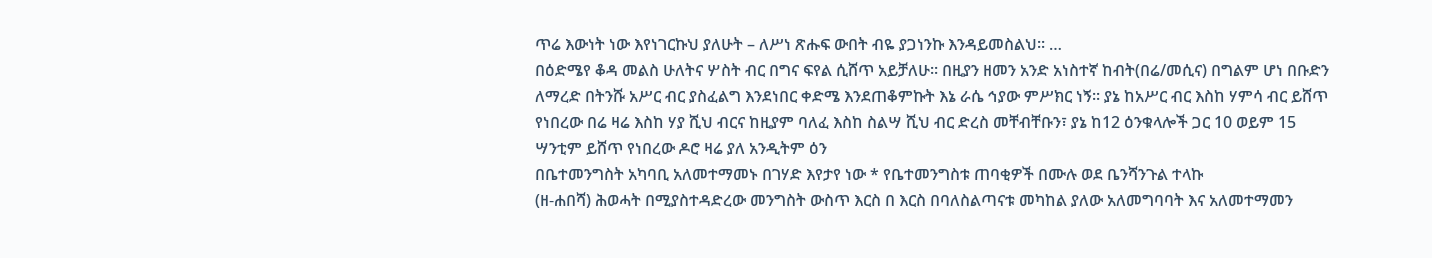ጥሬ እውነት ነው እየነገርኩህ ያለሁት – ለሥነ ጽሑፍ ውበት ብዬ ያጋነንኩ እንዳይመስልህ፡፡ …
በዕድሜየ ቆዳ መልስ ሁለትና ሦስት ብር በግና ፍየል ሲሸጥ አይቻለሁ፡፡ በዚያን ዘመን አንድ አነስተኛ ከብት(በሬ/መሲና) በግልም ሆነ በቡድን ለማረድ በትንሹ አሥር ብር ያስፈልግ እንደነበር ቀድሜ እንደጠቆምኩት እኔ ራሴ ኅያው ምሥክር ነኝ፡፡ ያኔ ከአሥር ብር እስከ ሃምሳ ብር ይሸጥ የነበረው በሬ ዛሬ እስከ ሃያ ሺህ ብርና ከዚያም ባለፈ እስከ ስልሣ ሺህ ብር ድረስ መቸብቸቡን፣ ያኔ ከ12 ዕንቁላሎች ጋር 10 ወይም 15 ሣንቲም ይሸጥ የነበረው ዶሮ ዛሬ ያለ አንዲትም ዕን
በቤተመንግስት አካባቢ አለመተማመኑ በገሃድ እየታየ ነው * የቤተመንግስቱ ጠባቂዎች በሙሉ ወደ ቤንሻንጉል ተላኩ
(ዘ-ሐበሻ) ሕወሓት በሚያስተዳድረው መንግስት ውስጥ እርስ በ እርስ በባለስልጣናቱ መካከል ያለው አለመግባባት እና አለመተማመን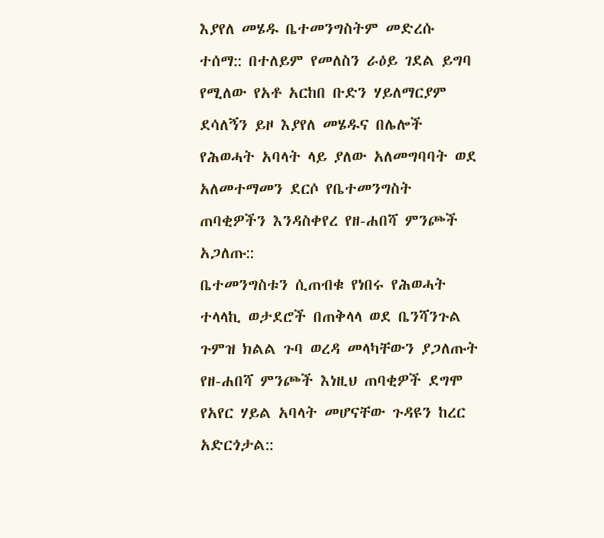እያየለ መሄዱ ቤተመንግስትም መድረሱ ተሰማ:: በተለይም የመለስን ራዕይ ገደል ይግባ የሚለው የአቶ አርከበ ቡድን ሃይለማርያም ደሳለኝን ይዞ እያየለ መሄዱና በሌሎች የሕወሓት አባላት ላይ ያለው አለመግባባት ወደ አለመተማመን ደርሶ የቤተመንግስት ጠባቂዎችን እንዳስቀየረ የዘ-ሐበሻ ምንጮች አጋለጡ::
ቤተመንግስቱን ሲጠብቁ የነበሩ የሕወሓት ተላላኪ ወታደሮች በጠቅላላ ወደ ቤንሻንጉል ጉምዝ ክልል ጉባ ወረዳ መላካቸውን ያጋለጡት የዘ-ሐበሻ ምንጮች እነዚህ ጠባቂዎች ደግሞ የአየር ሃይል አባላት መሆናቸው ጉዳዩን ከረር አድርጎታል::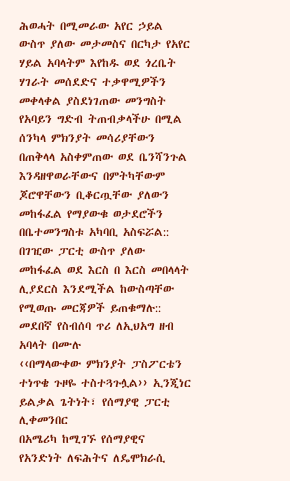ሕወሓት በሚመራው አየር ኃይል ውስጥ ያለው መታመስና በርካታ የአየር ሃይል አባላትም እየከዱ ወደ ጎረቤት ሃገራት መሰደድና ተቃዋሚዎችን መቀላቀል ያስደነገጠው መንግስት የአባይን ግድብ ትጠብቃላችሁ በሚል ሰንካላ ምክንያት መሳሪያቸውን በጠቅላላ አስቀምጠው ወደ ቤንሻንጉል እንዳዘዋወራቸውና በምትካቸውም ጆሮዋቸውን ቢቆርጧቸው ያለውን መከፋፈል የማያውቁ ወታደሮችን በቤተመንግስቱ አካባቢ አስፍሯል::
በገዢው ፓርቲ ውስጥ ያለው መከፋፈል ወደ እርስ በ እርስ መበላላት ሊያደርስ እንደሚችል ከውስጣቸው የሚወጡ መርጃዎች ይጠቁማሉ::
መደበኛ የስብሰባ ጥሪ ለኢህአግ ዘብ አባላት በሙሉ
‹‹በማላውቀው ምክንያት ፓስፖርቴን ተነጥቄ ጉዞዬ ተስተጓጉሏል›› ኢንጂነር ይልቃል ጌትነት፣ የሰማያዊ ፓርቲ ሊቀመንበር
በአሜሪካ ከሚገኙ የሰማያዊና የአንድነት ለፍሕትና ለዴሞክራሲ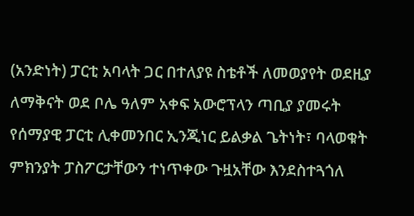(አንድነት) ፓርቲ አባላት ጋር በተለያዩ ስቴቶች ለመወያየት ወደዚያ ለማቅናት ወደ ቦሌ ዓለም አቀፍ አውሮፕላን ጣቢያ ያመሩት የሰማያዊ ፓርቲ ሊቀመንበር ኢንጂነር ይልቃል ጌትነት፣ ባላወቁት ምክንያት ፓስፖርታቸውን ተነጥቀው ጉዟአቸው እንደስተጓጎለ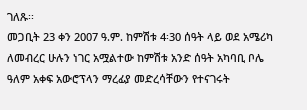ገለጹ፡፡
መጋቢት 23 ቀን 2007 ዓ.ም. ከምሽቱ 4፡30 ሰዓት ላይ ወደ አሜሪካ ለመብረር ሁሉን ነገር አሟልተው ከምሽቱ አንድ ሰዓት አካባቢ ቦሌ ዓለም አቀፍ አውሮፕላን ማረፊያ መድረሳቸውን የተናገሩት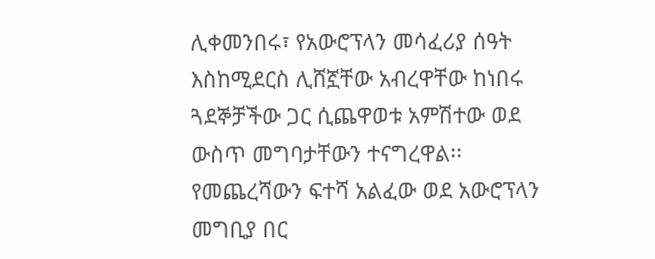ሊቀመንበሩ፣ የአውሮፕላን መሳፈሪያ ሰዓት እስከሚደርስ ሊሸኟቸው አብረዋቸው ከነበሩ ጓደኞቻችው ጋር ሲጨዋወቱ አምሽተው ወደ ውስጥ መግባታቸውን ተናግረዋል፡፡
የመጨረሻውን ፍተሻ አልፈው ወደ አውሮፕላን መግቢያ በር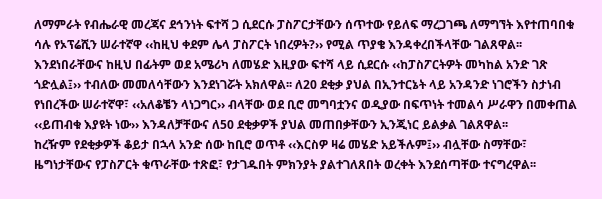ለማምራት የብሔራዊ መረጃና ደኅንነት ፍተሻ ጋ ሲደርሱ ፓስፖርታቸውን ሰጥተው የይለፍ ማረጋገጫ ለማግኘት እየተጠባበቁ ሳሉ የኦፕሬሺን ሠራተኛዋ ‹‹ከዚህ ቀደም ሌላ ፓስፖርት ነበረዎት?›› የሚል ጥያቄ እንዳቀረበችላቸው ገልጸዋል፡፡ እንደነበራቸውና ከዚህ በፊትም ወደ አሜሪካ ለመሄድ እዚያው ፍተሻ ላይ ሲደርሱ ‹‹ከፓስፖርትዎት መካከል አንድ ገጽ ጎድሏል፤›› ተብለው መመለሳቸውን እንደነገሯት አክለዋል፡፡ ለ20 ደቂቃ ያህል በኢንተርኔት ላይ አንዳንድ ነገሮችን ስታነብ የነበረችው ሠራተኛዋ፣ ‹‹አለቆቼን ላነጋግር›› ብላቸው ወደ ቢሮ መግባቷንና ወዲያው በፍጥነት ተመልሳ ሥራዋን በመቀጠል ‹‹ይጠብቁ እያዩት ነው›› እንዳለቻቸውና ለ50 ደቂቃዎች ያህል መጠበቃቸውን ኢንጂነር ይልቃል ገልጸዋል፡፡
ከረዥም የደቂቃዎች ቆይታ በኋላ አንድ ሰው ከቢሮ ወጥቶ ‹‹እርስዎ ዛሬ መሄድ አይችሉም፤›› ብሏቸው ስማቸው፣ ዜግነታቸውና የፓስፖርት ቁጥራቸው ተጽፎ፣ የታገዱበት ምክንያት ያልተገለጸበት ወረቀት እንደሰጣቸው ተናግረዋል፡፡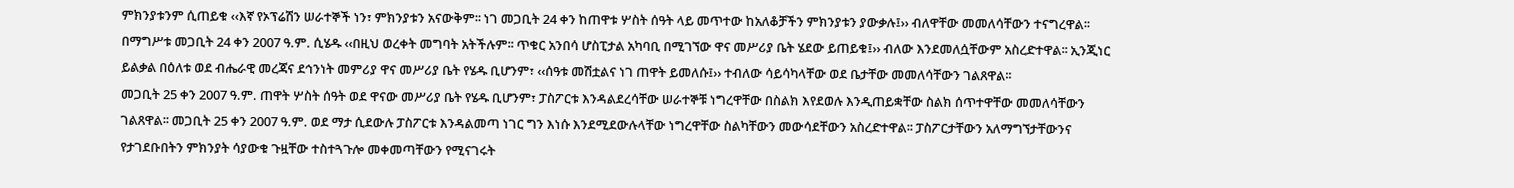ምክንያቱንም ሲጠይቁ ‹‹እኛ የኦፕሬሽን ሠራተኞች ነን፣ ምክንያቱን አናውቅም፡፡ ነገ መጋቢት 24 ቀን ከጠዋቱ ሦስት ሰዓት ላይ መጥተው ከአለቆቻችን ምክንያቱን ያውቃሉ፤›› ብለዋቸው መመለሳቸውን ተናግረዋል፡፡
በማግሥቱ መጋቢት 24 ቀን 2007 ዓ.ም. ሲሄዱ ‹‹በዚህ ወረቀት መግባት አትችሉም፡፡ ጥቁር አንበሳ ሆስፒታል አካባቢ በሚገኘው ዋና መሥሪያ ቤት ሄደው ይጠይቁ፤›› ብለው እንደመለሷቸውም አስረድተዋል፡፡ ኢንጂነር ይልቃል በዕለቱ ወደ ብሔራዊ መረጃና ደኅንነት መምሪያ ዋና መሥሪያ ቤት የሄዱ ቢሆንም፣ ‹‹ሰዓቱ መሽቷልና ነገ ጠዋት ይመለሱ፤›› ተብለው ሳይሳካላቸው ወደ ቤታቸው መመለሳቸውን ገልጸዋል፡፡
መጋቢት 25 ቀን 2007 ዓ.ም. ጠዋት ሦስት ሰዓት ወደ ዋናው መሥሪያ ቤት የሄዱ ቢሆንም፣ ፓስፖርቱ እንዳልደረሳቸው ሠራተኞቹ ነግረዋቸው በስልክ እየደወሉ እንዲጠይቋቸው ስልክ ሰጥተዋቸው መመለሳቸውን ገልጸዋል፡፡ መጋቢት 25 ቀን 2007 ዓ.ም. ወደ ማታ ሲደውሉ ፓስፖርቱ እንዳልመጣ ነገር ግን እነሱ እንደሚደውሉላቸው ነግረዋቸው ስልካቸውን መውሳደቸውን አስረድተዋል፡፡ ፓስፖርታቸውን አለማግኘታቸውንና የታገደቡበትን ምክንያት ሳያውቁ ጉዟቸው ተስተጓጉሎ መቀመጣቸውን የሚናገሩት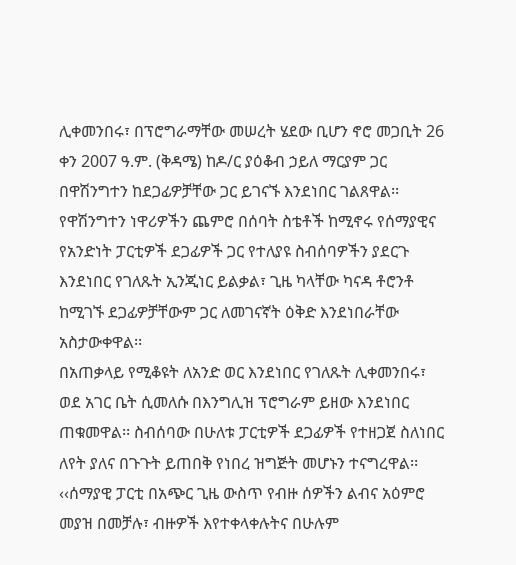ሊቀመንበሩ፣ በፕሮግራማቸው መሠረት ሄደው ቢሆን ኖሮ መጋቢት 26 ቀን 2007 ዓ.ም. (ቅዳሜ) ከዶ/ር ያዕቆብ ኃይለ ማርያም ጋር በዋሽንግተን ከደጋፊዎቻቸው ጋር ይገናኙ እንደነበር ገልጸዋል፡፡
የዋሽንግተን ነዋሪዎችን ጨምሮ በሰባት ስቴቶች ከሚኖሩ የሰማያዊና የአንድነት ፓርቲዎች ደጋፊዎች ጋር የተለያዩ ስብሰባዎችን ያደርጉ እንደነበር የገለጹት ኢንጂነር ይልቃል፣ ጊዜ ካላቸው ካናዳ ቶሮንቶ ከሚገኙ ደጋፊዎቻቸውም ጋር ለመገናኛት ዕቅድ እንደነበራቸው አስታውቀዋል፡፡
በአጠቃላይ የሚቆዩት ለአንድ ወር እንደነበር የገለጹት ሊቀመንበሩ፣ ወደ አገር ቤት ሲመለሱ በእንግሊዝ ፕሮግራም ይዘው እንደነበር ጠቁመዋል፡፡ ስብሰባው በሁለቱ ፓርቲዎች ደጋፊዎች የተዘጋጀ ስለነበር ለየት ያለና በጉጉት ይጠበቅ የነበረ ዝግጅት መሆኑን ተናግረዋል፡፡ ‹‹ሰማያዊ ፓርቲ በአጭር ጊዜ ውስጥ የብዙ ሰዎችን ልብና አዕምሮ መያዝ በመቻሉ፣ ብዙዎች እየተቀላቀሉትና በሁሉም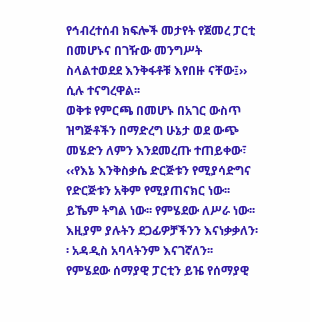የኅብረተሰብ ክፍሎች መታየት የጀመረ ፓርቲ በመሆኑና በገዥው መንግሥት ስላልተወደደ እንቅፋቶቹ እየበዙ ናቸው፤›› ሲሉ ተናግረዋል፡፡
ወቅቱ የምርጫ በመሆኑ በአገር ውስጥ ዝግጅቶችን በማድረግ ሁኔታ ወደ ውጭ መሄድን ለምን እንደመረጡ ተጠይቀው፣ ‹‹የእኔ እንቅስቃሴ ድርጅቱን የሚያሳድግና የድርጅቱን አቅም የሚያጠናክር ነው፡፡ ይኼም ትግል ነው፡፡ የምሄደው ለሥራ ነው፡፡ እዚያም ያሉትን ደጋፊዎቻችንን እናነቃቃለን፡፡ አዳዲስ አባላትንም እናገኛለን፡፡ የምሄደው ሰማያዊ ፓርቲን ይዤ የሰማያዊ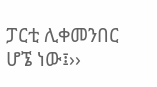ፓርቲ ሊቀመንበር ሆኜ ነው፤››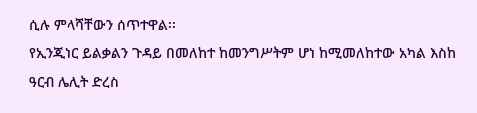ሲሉ ምላሻቸውን ሰጥተዋል፡፡
የኢንጂነር ይልቃልን ጉዳይ በመለከተ ከመንግሥትም ሆነ ከሚመለከተው አካል እስከ ዓርብ ሌሊት ድረስ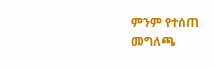ምንም የተሰጠ መግለጫ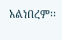አልነበረም፡፡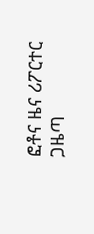ፎቶና ዜና ሪፖርተር ጋዜጣ